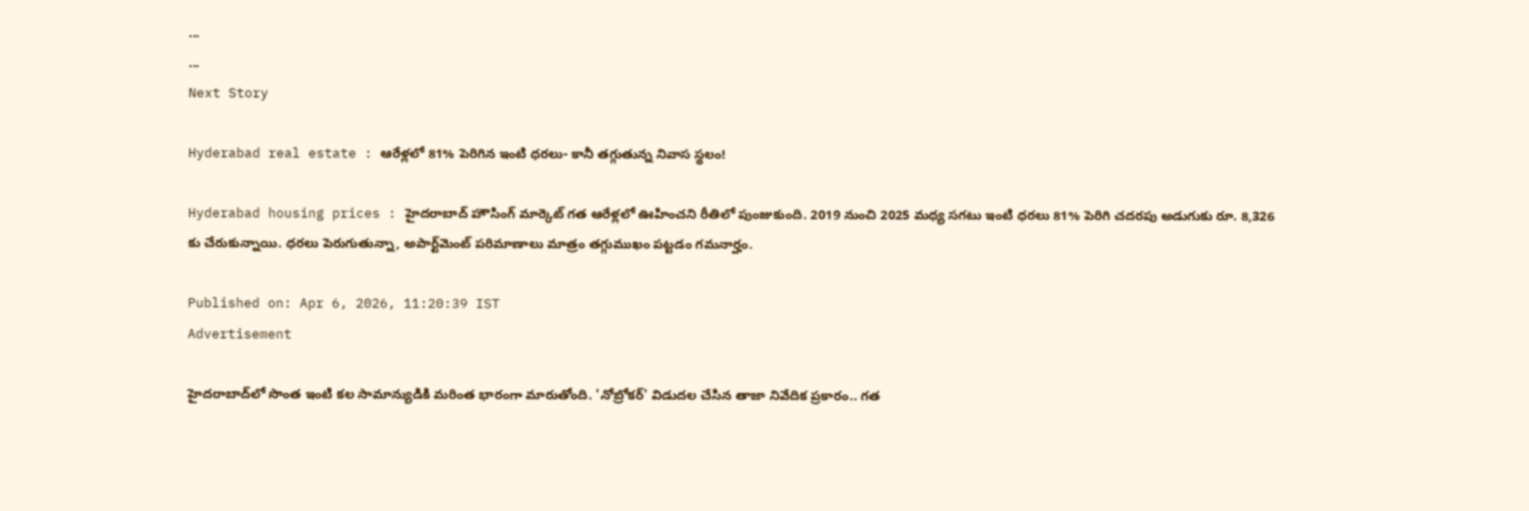...
...
Next Story

Hyderabad real estate : ఆరేళ్లలో 81% పెరిగిన ఇంటి ధరలు- కానీ తగ్గుతున్న నివాస స్థలం!

Hyderabad housing prices : హైదరాబాద్ హౌసింగ్ మార్కెట్ గత ఆరేళ్లలో ఊహించని రీతిలో పుంజుకుంది. 2019 నుంచి 2025 మధ్య సగటు ఇంటి ధరలు 81% పెరిగి చదరపు అడుగుకు రూ. 8,326 కు చేరుకున్నాయి. ధరలు పెరుగుతున్నా, అపార్ట్‌మెంట్ పరిమాణాలు మాత్రం తగ్గుముఖం పట్టడం గమనార్హం.

Published on: Apr 6, 2026, 11:20:39 IST
Advertisement

హైదరాబాద్‌లో సొంత ఇంటి కల సామాన్యుడికి మరింత భారంగా మారుతోంది. 'నోబ్రోకర్' విడుదల చేసిన తాజా నివేదిక ప్రకారం.. గత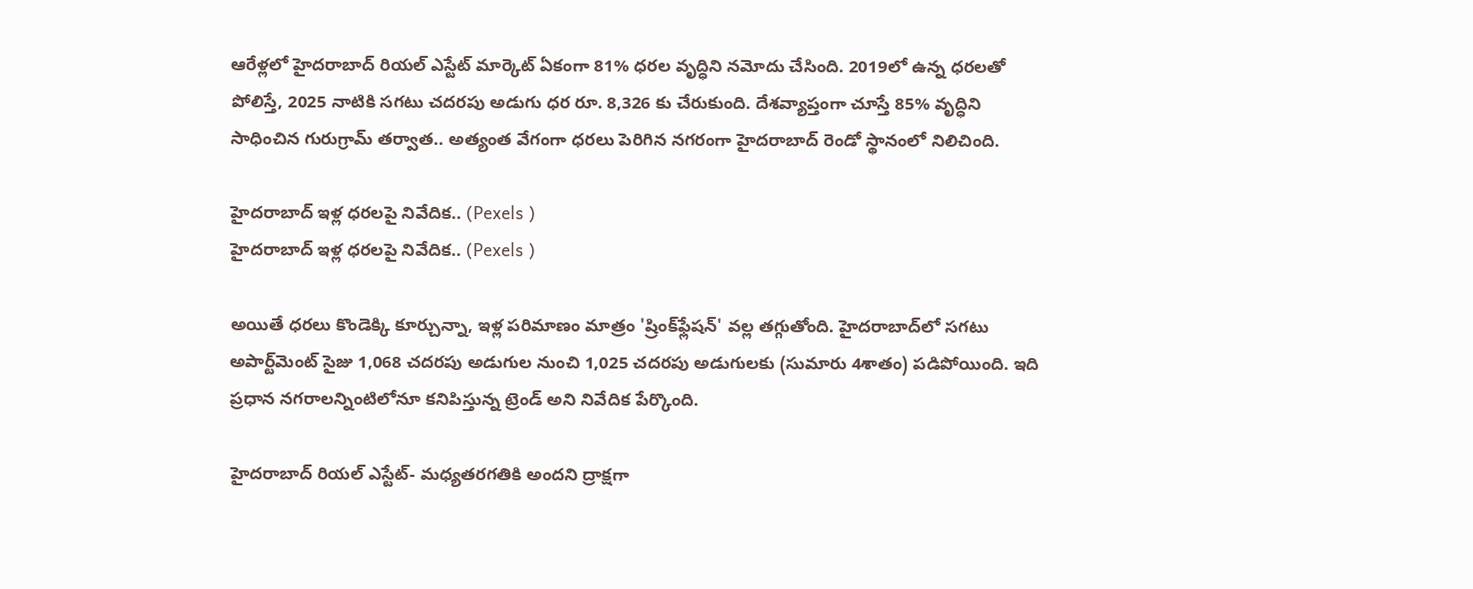ఆరేళ్లలో హైదరాబాద్ రియల్ ఎస్టేట్ మార్కెట్ ఏకంగా 81% ధరల వృద్ధిని నమోదు చేసింది. 2019లో ఉన్న ధరలతో పోలిస్తే, 2025 నాటికి సగటు చదరపు అడుగు ధర రూ. 8,326 కు చేరుకుంది. దేశవ్యాప్తంగా చూస్తే 85% వృద్ధిని సాధించిన గురుగ్రామ్ తర్వాత.. అత్యంత వేగంగా ధరలు పెరిగిన నగరంగా హైదరాబాద్ రెండో స్థానంలో నిలిచింది.

హైదరాబాద్ ఇళ్ల ధరలపై నివేదిక.. (Pexels )
హైదరాబాద్ ఇళ్ల ధరలపై నివేదిక.. (Pexels )

అయితే ధరలు కొండెక్కి కూర్చున్నా, ఇళ్ల పరిమాణం మాత్రం 'ష్రింక్‌ఫ్లేషన్' వల్ల తగ్గుతోంది. హైదరాబాద్‌లో సగటు అపార్ట్‌మెంట్ సైజు 1,068 చదరపు అడుగుల నుంచి 1,025 చదరపు అడుగులకు (సుమారు 4శాతం) పడిపోయింది. ఇది ప్రధాన నగరాలన్నింటిలోనూ కనిపిస్తున్న ట్రెండ్ అని నివేదిక పేర్కొంది.

హైదరాబాద్ రియల్ ఎస్టేట్- మధ్యతరగతికి అందని ద్రాక్షగా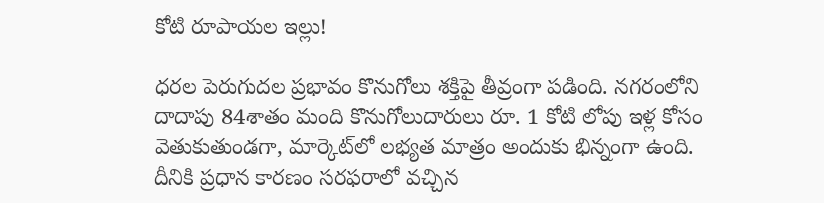కోటి రూపాయల ఇల్లు!

ధరల పెరుగుదల ప్రభావం కొనుగోలు శక్తిపై తీవ్రంగా పడింది. నగరంలోని దాదాపు 84శాతం మంది కొనుగోలుదారులు రూ. 1 కోటి లోపు ఇళ్ల కోసం వెతుకుతుండగా, మార్కెట్‌లో లభ్యత మాత్రం అందుకు భిన్నంగా ఉంది. దీనికి ప్రధాన కారణం సరఫరాలో వచ్చిన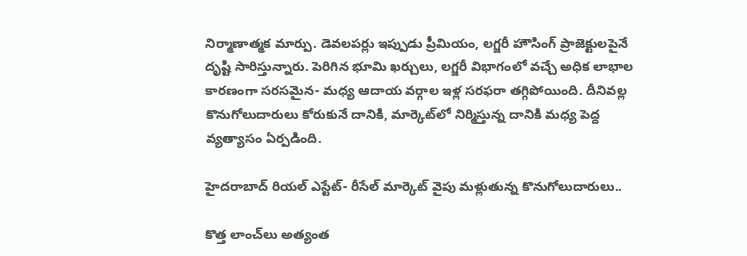నిర్మాణాత్మక మార్పు. డెవలపర్లు ఇప్పుడు ప్రీమియం, లగ్జరీ హౌసింగ్ ప్రాజెక్టులపైనే దృష్టి సారిస్తున్నారు. పెరిగిన భూమి ఖర్చులు, లగ్జరీ విభాగంలో వచ్చే అధిక లాభాల కారణంగా సరసమైన- మధ్య ఆదాయ వర్గాల ఇళ్ల సరఫరా తగ్గిపోయింది. దీనివల్ల కొనుగోలుదారులు కోరుకునే దానికి, మార్కెట్‌లో నిర్మిస్తున్న దానికి మధ్య పెద్ద వ్యత్యాసం ఏర్పడింది.

హైదరాబాద్ రియల్ ఎస్టేట్- రీసేల్ మార్కెట్ వైపు మళ్లుతున్న కొనుగోలుదారులు..

కొత్త లాంచ్‌లు అత్యంత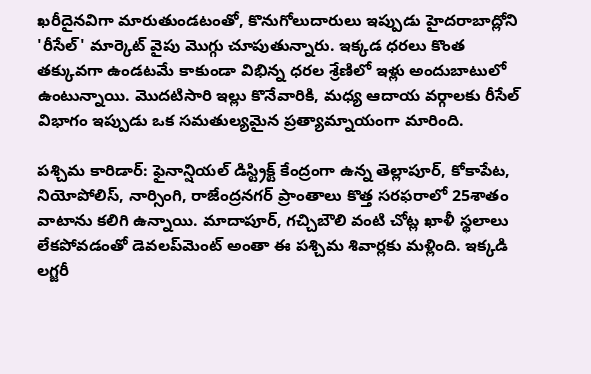ఖరీదైనవిగా మారుతుండటంతో, కొనుగోలుదారులు ఇప్పుడు హైదరాబాద్లోని 'రీసేల్' మార్కెట్ వైపు మొగ్గు చూపుతున్నారు. ఇక్కడ ధరలు కొంత తక్కువగా ఉండటమే కాకుండా విభిన్న ధరల శ్రేణిలో ఇళ్లు అందుబాటులో ఉంటున్నాయి. మొదటిసారి ఇల్లు కొనేవారికి, మధ్య ఆదాయ వర్గాలకు రీసేల్ విభాగం ఇప్పుడు ఒక సమతుల్యమైన ప్రత్యామ్నాయంగా మారింది.

పశ్చిమ కారిడార్: ఫైనాన్షియల్ డిస్ట్రిక్ట్ కేంద్రంగా ఉన్న తెల్లాపూర్, కోకాపేట, నియోపోలిస్, నార్సింగి, రాజేంద్రనగర్ ప్రాంతాలు కొత్త సరఫరాలో 25శాతం వాటాను కలిగి ఉన్నాయి. మాదాపూర్, గచ్చిబౌలి వంటి చోట్ల ఖాళీ స్థలాలు లేకపోవడంతో డెవలప్‌మెంట్ అంతా ఈ పశ్చిమ శివార్లకు మళ్లింది. ఇక్కడి లగ్జరీ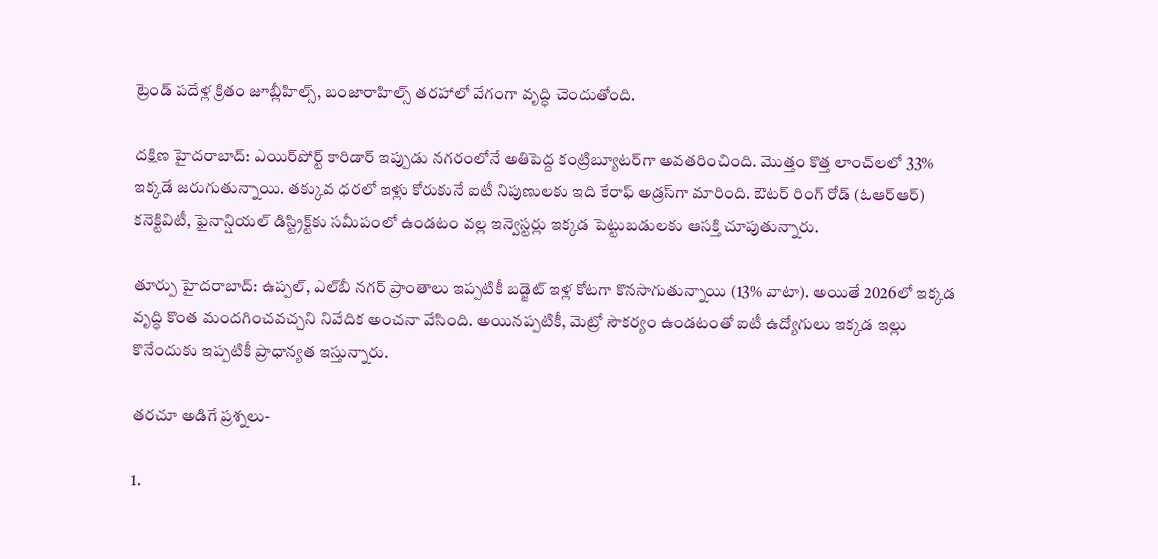ట్రెండ్ పదేళ్ల క్రితం జూబ్లీహిల్స్, బంజారాహిల్స్ తరహాలో వేగంగా వృద్ధి చెందుతోంది.

దక్షిణ హైదరాబాద్: ఎయిర్‌పోర్ట్ కారిడార్ ఇప్పుడు నగరంలోనే అతిపెద్ద కంట్రిబ్యూటర్‌గా అవతరించింది. మొత్తం కొత్త లాంచ్‌లలో 33% ఇక్కడే జరుగుతున్నాయి. తక్కువ ధరలో ఇళ్లు కోరుకునే ఐటీ నిపుణులకు ఇది కేరాఫ్ అడ్రస్‌గా మారింది. ఔటర్ రింగ్ రోడ్ (ఓఆర్ఆర్) కనెక్టివిటీ, ఫైనాన్షియల్ డిస్ట్రిక్ట్‌కు సమీపంలో ఉండటం వల్ల ఇన్వెస్టర్లు ఇక్కడ పెట్టుబడులకు ఆసక్తి చూపుతున్నారు.

తూర్పు హైదరాబాద్: ఉప్పల్, ఎల్‌బీ నగర్ ప్రాంతాలు ఇప్పటికీ బడ్జెట్ ఇళ్ల కోటగా కొనసాగుతున్నాయి (13% వాటా). అయితే 2026లో ఇక్కడ వృద్ధి కొంత మందగించవచ్చని నివేదిక అంచనా వేసింది. అయినప్పటికీ, మెట్రో సౌకర్యం ఉండటంతో ఐటీ ఉద్యోగులు ఇక్కడ ఇల్లు కొనేందుకు ఇప్పటికీ ప్రాధాన్యత ఇస్తున్నారు.

తరచూ అడిగే ప్రశ్నలు-

1.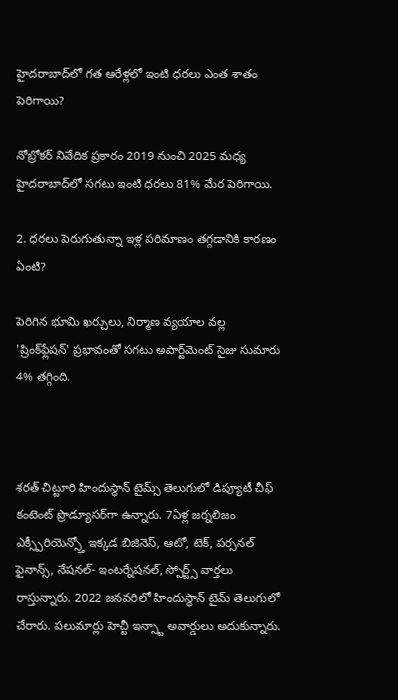హైదరాబాద్‌లో గత ఆరేళ్లలో ఇంటి ధరలు ఎంత శాతం పెరిగాయి?

నోబ్రోకర్ నివేదిక ప్రకారం 2019 నుంచి 2025 మధ్య హైదరాబాద్‌లో సగటు ఇంటి ధరలు 81% మేర పెరిగాయి.

2. ధరలు పెరుగుతున్నా ఇళ్ల పరిమాణం తగ్గడానికి కారణం ఏంటి?

పెరిగిన భూమి ఖర్చులు, నిర్మాణ వ్యయాల వల్ల 'ష్రింక్‌ఫ్లేషన్' ప్రభావంతో సగటు అపార్ట్‌మెంట్ సైజు సుమారు 4% తగ్గింది.



శరత్ చిట్టూరి హిందుస్థాన్ టైమ్స్ తెలుగులో డిప్యూటీ చీఫ్ కంటెంట్ ప్రొడ్యూసర్‌గా ఉన్నారు. 7ఏళ్ల జర్నలిజం ఎక్స్పీరియెన్స్తో ఇక్కడ బిజినెస్, ఆటో, టెక్, పర్సనల్ ఫైనాన్స్, నేషనల్- ఇంటర్నేషనల్, స్పోర్ట్స్ వార్తలు రాస్తున్నారు. 2022 జనవరిలో హిందుస్థాన్ టైమ్ తెలుగులో చేరారు. పలుమార్లు హెచ్టీ ఇన్స్టా అవార్డులు అదుకున్నారు.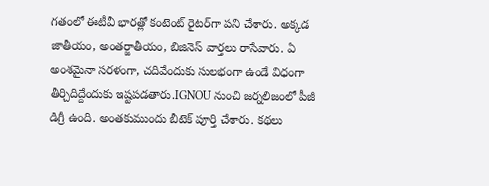గతంలో ఈటీవీ భారత్లో కంటెంట్ రైటర్‌గా పని చేశారు. అక్కడ జాతీయం, అంతర్జాతీయం, బిజినెస్ వార్తలు రాసేవారు. ఏ అంశమైనా సరళంగా, చదివేందుకు సులభంగా ఉండే విధంగా తీర్చిదిద్దేందుకు ఇష్టపడతారు.IGNOU నుంచి జర్నలిజంలో పీజీ డిగ్రీ ఉంది. అంతకుముందు బీటెక్ పూర్తి చేశారు. కథలు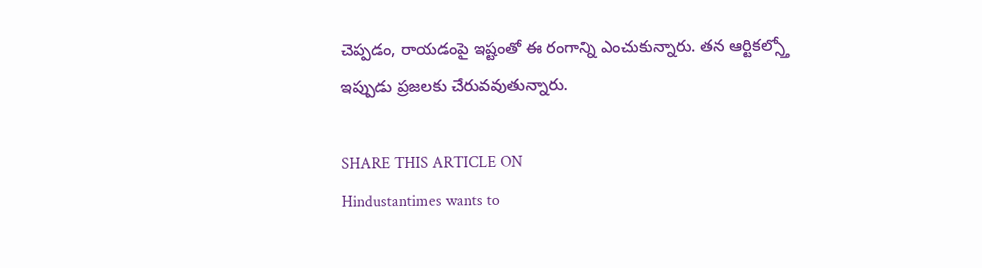చెప్పడం, రాయడంపై ఇష్టంతో ఈ రంగాన్ని ఎంచుకున్నారు. తన ఆర్టికల్స్తో ఇప్పుడు ప్రజలకు చేరువవుతున్నారు.

SHARE THIS ARTICLE ON
Hindustantimes wants to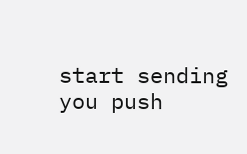start sending you push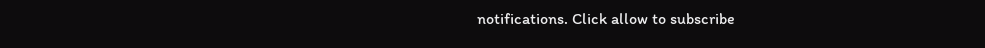notifications. Click allow to subscribe